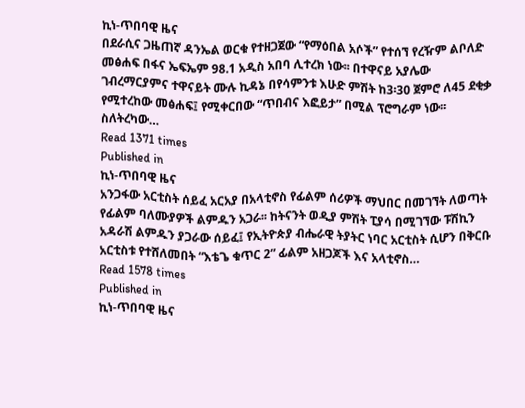ኪነ-ጥበባዊ ዜና
በደራሲና ጋዜጠኛ ዳንኤል ወርቁ የተዘጋጀው “የማዕበል አሶች” የተሰኘ የረዥም ልቦለድ መፅሐፍ በፋና ኤፍኤም 98.1 አዲስ አበባ ሊተረክ ነው፡፡ በተዋናይ አያሌው ገብረማርያምና ተዋናይት ሙሉ ኪዳኔ በየሳምንቱ እሁድ ምሽት ከ3፡30 ጀምሮ ለ45 ደቂቃ የሚተረከው መፅሐፍ፤ የሚቀርበው “ጥበብና እፎይታ” በሚል ፕሮግራም ነው፡፡ ስለትረካው…
Read 1371 times
Published in
ኪነ-ጥበባዊ ዜና
አንጋፋው አርቲስት ሰይፈ አርአያ በአላቲኖስ የፊልም ሰሪዎች ማህበር በመገኘት ለወጣት የፊልም ባለሙያዎች ልምዱን አጋራ፡፡ ከትናንት ወዲያ ምሽት ፒያሳ በሚገኘው ፑሽኪን አዳራሽ ልምዱን ያጋራው ሰይፈ፤ የኢትዮጵያ ብሔራዊ ትያትር ነባር አርቲስት ሲሆን በቅርቡ አርቲስቱ የተሸለመበት “እቴጌ ቁጥር 2” ፊልም አዘጋጆች እና አላቲኖስ…
Read 1578 times
Published in
ኪነ-ጥበባዊ ዜና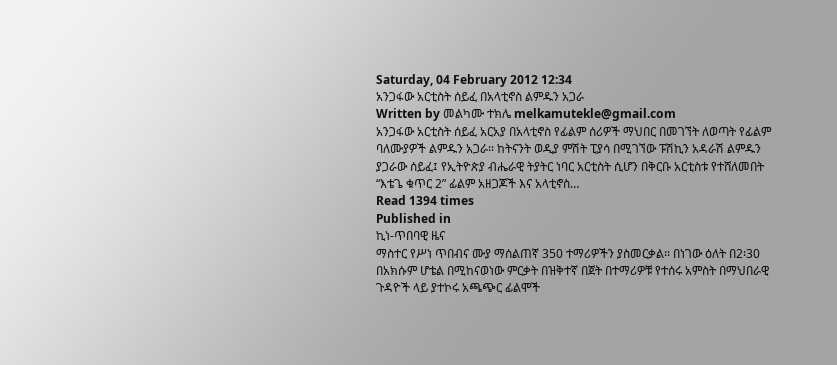Saturday, 04 February 2012 12:34
አንጋፋው አርቲስት ሰይፈ በአላቲኖስ ልምዱን አጋራ
Written by መልካሙ ተክሌ melkamutekle@gmail.com
አንጋፋው አርቲስት ሰይፈ አርአያ በአላቲኖስ የፊልም ሰሪዎች ማህበር በመገኘት ለወጣት የፊልም ባለሙያዎች ልምዱን አጋራ፡፡ ከትናንት ወዲያ ምሽት ፒያሳ በሚገኘው ፑሽኪን አዳራሽ ልምዱን ያጋራው ሰይፈ፤ የኢትዮጵያ ብሔራዊ ትያትር ነባር አርቲስት ሲሆን በቅርቡ አርቲስቱ የተሸለመበት “እቴጌ ቁጥር 2” ፊልም አዘጋጆች እና አላቲኖስ…
Read 1394 times
Published in
ኪነ-ጥበባዊ ዜና
ማስተር የሥነ ጥበብና ሙያ ማሰልጠኛ 350 ተማሪዎችን ያስመርቃል፡፡ በነገው ዕለት በ2፡30 በአክሱም ሆቴል በሚከናወነው ምርቃት በዝቅተኛ በጀት በተማሪዎቹ የተሰሩ አምስት በማህበራዊ ጉዳዮች ላይ ያተኮሩ አጫጭር ፊልሞች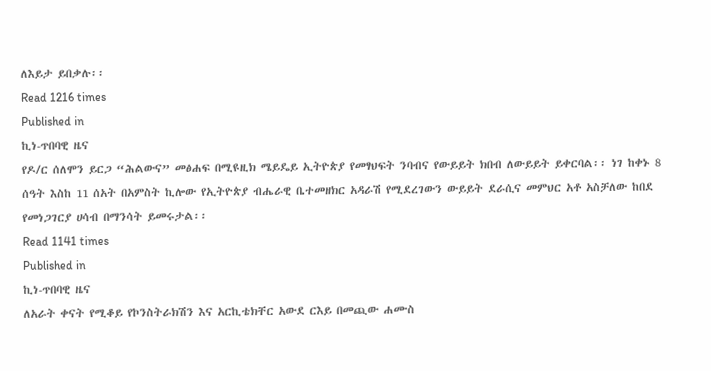ለእይታ ይበቃሉ፡፡
Read 1216 times
Published in
ኪነ-ጥበባዊ ዜና
የዶ/ር ሰለሞን ይርጋ “ሕልውና” መፅሐፍ በሚዩዚክ ሜይዴይ ኢትዮጵያ የመፃህፍት ንባብና የውይይት ክበብ ለውይይት ይቀርባል፡፡ ነገ ከቀኑ 8 ሰዓት እስከ 11 ሰአት በአምስት ኪሎው የኢትዮጵያ ብሔራዊ ቤተመዘክር አዳራሽ የሚደረገውን ውይይት ደራሲና መምህር አቶ አስቻለው ከበደ የመነጋገርያ ሀሳብ በማንሳት ይመሩታል፡፡
Read 1141 times
Published in
ኪነ-ጥበባዊ ዜና
ለአራት ቀናት የሚቆይ የኮንስትራክሽን እና አርኪቴክቸር አውደ ርእይ በመጪው ሐሙስ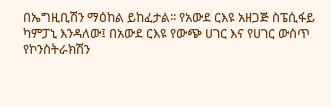በኤግዚቢሽን ማዕከል ይከፈታል፡፡ የአውደ ርእዩ አዘጋጅ ስፔሲፋይ ካምፓኒ እንዳለው፤ በአውደ ርእዩ የውጭ ሀገር እና የሀገር ውስጥ የኮንስትራክሽን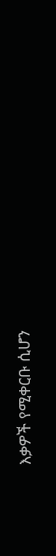እቃዎች የሚቀርቡ ሲሆን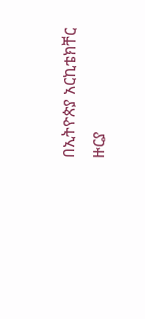በኢትዮጵያ አርኪቴክቸር ዙርያ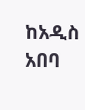ከአዲስ አበባ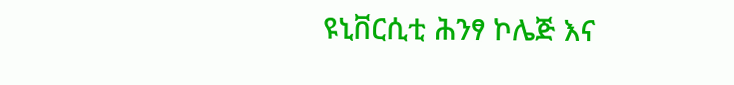ዩኒቨርሲቲ ሕንፃ ኮሌጅ እና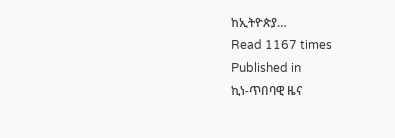ከኢትዮጵያ…
Read 1167 times
Published in
ኪነ-ጥበባዊ ዜና